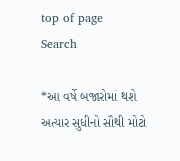top of page
Search

*આ વર્ષે બજારોમાં થશે અત્યાર સુધીનો સૌથી મોટો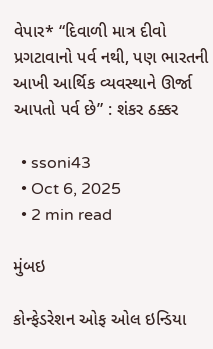વેપાર* “દિવાળી માત્ર દીવો પ્રગટાવાનો પર્વ નથી, પણ ભારતની આખી આર્થિક વ્યવસ્થાને ઊર્જા આપતો પર્વ છે” : શંકર ઠક્કર

  • ssoni43
  • Oct 6, 2025
  • 2 min read

મુંબઇ

કોન્ફેડરેશન ઓફ ઓલ ઇન્ડિયા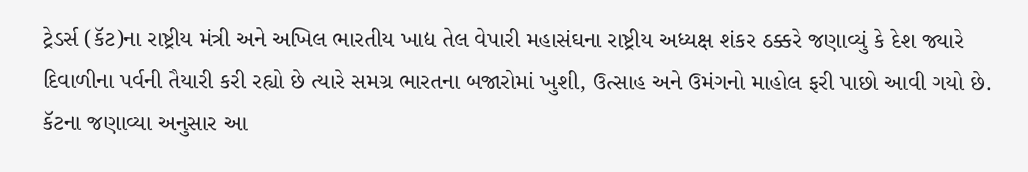ટ્રેડર્સ (કૅટ)ના રાષ્ટ્રીય મંત્રી અને અખિલ ભારતીય ખાદ્ય તેલ વેપારી મહાસંઘના રાષ્ટ્રીય અધ્યક્ષ શંકર ઠક્કરે જણાવ્યું કે દેશ જ્યારે દિવાળીના પર્વની તૈયારી કરી રહ્યો છે ત્યારે સમગ્ર ભારતના બજારોમાં ખુશી, ઉત્સાહ અને ઉમંગનો માહોલ ફરી પાછો આવી ગયો છે. કૅટના જણાવ્યા અનુસાર આ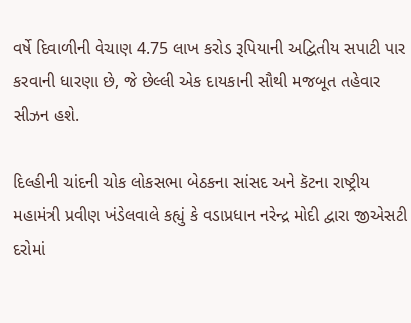વર્ષે દિવાળીની વેચાણ 4.75 લાખ કરોડ રૂપિયાની અદ્વિતીય સપાટી પાર કરવાની ધારણા છે, જે છેલ્લી એક દાયકાની સૌથી મજબૂત તહેવાર સીઝન હશે.

દિલ્હીની ચાંદની ચોક લોકસભા બેઠકના સાંસદ અને કૅટના રાષ્ટ્રીય મહામંત્રી પ્રવીણ ખંડેલવાલે કહ્યું કે વડાપ્રધાન નરેન્દ્ર મોદી દ્વારા જીએસટી દરોમાં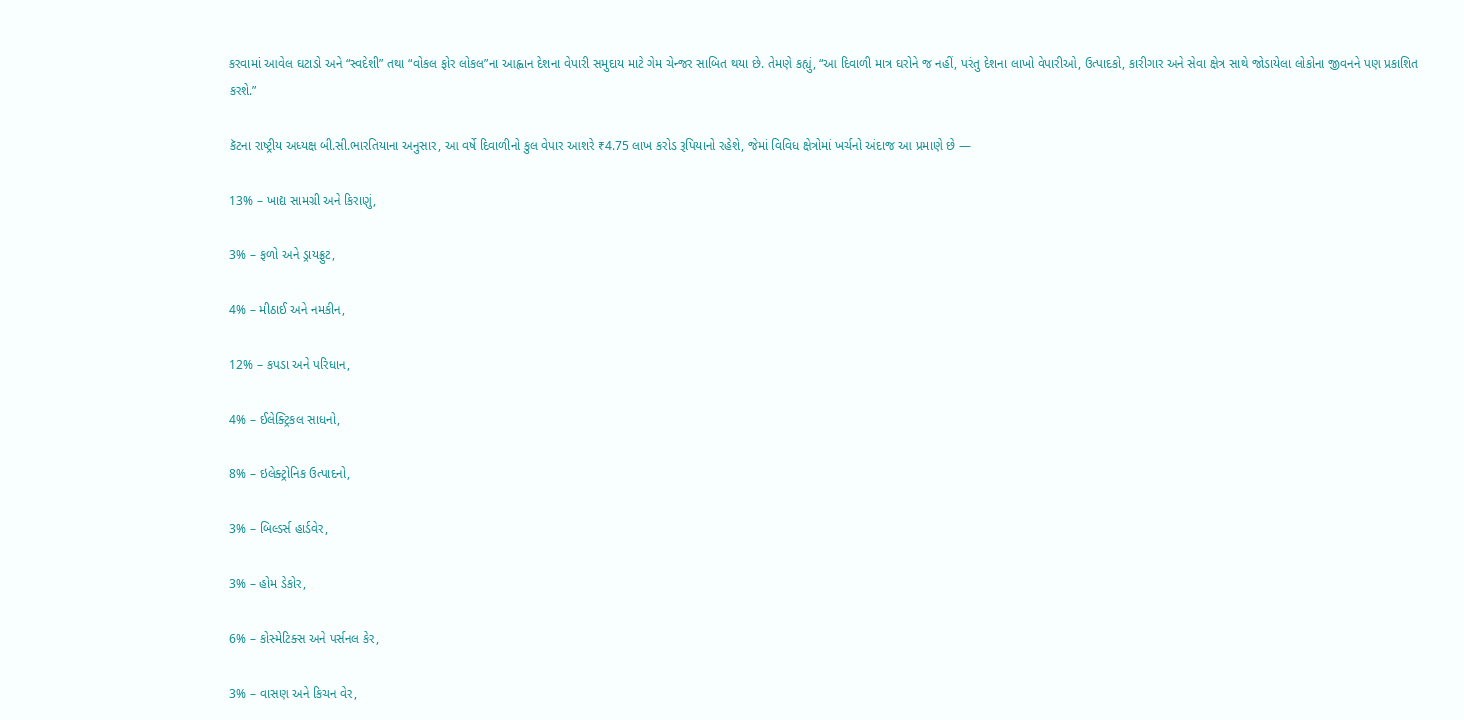કરવામાં આવેલ ઘટાડો અને “સ્વદેશી” તથા “વોકલ ફોર લોકલ”ના આહ્વાન દેશના વેપારી સમુદાય માટે ગેમ ચેન્જર સાબિત થયા છે. તેમણે કહ્યું, “આ દિવાળી માત્ર ઘરોને જ નહીં, પરંતુ દેશના લાખો વેપારીઓ, ઉત્પાદકો, કારીગાર અને સેવા ક્ષેત્ર સાથે જોડાયેલા લોકોના જીવનને પણ પ્રકાશિત કરશે.”

કૅટના રાષ્ટ્રીય અધ્યક્ષ બી.સી.ભારતિયાના અનુસાર, આ વર્ષે દિવાળીનો કુલ વેપાર આશરે ₹4.75 લાખ કરોડ રૂપિયાનો રહેશે, જેમાં વિવિધ ક્ષેત્રોમાં ખર્ચનો અંદાજ આ પ્રમાણે છે —

13% – ખાદ્ય સામગ્રી અને કિરાણું,

3% – ફળો અને ડ્રાયફ્રુટ,

4% – મીઠાઈ અને નમકીન,

12% – કપડા અને પરિધાન,

4% – ઈલેક્ટ્રિકલ સાધનો,

8% – ઇલેક્ટ્રોનિક ઉત્પાદનો,

3% – બિલ્ડર્સ હાર્ડવેર,

3% – હોમ ડેકોર,

6% – કોસ્મેટિક્સ અને પર્સનલ કેર,

3% – વાસણ અને કિચન વેર,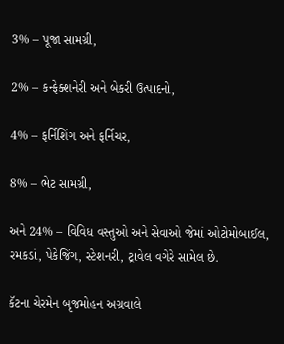3% – પૂજા સામગ્રી,

2% – કન્ફેક્શનેરી અને બેકરી ઉત્પાદનો,

4% – ફર્નિશિંગ અને ફર્નિચર,

8% – ભેટ સામગ્રી,

અને 24% – વિવિધ વસ્તુઓ અને સેવાઓ જેમાં ઓટોમોબાઈલ, રમકડાં, પેકેજિંગ, સ્ટેશનરી, ટ્રાવેલ વગેરે સામેલ છે.

કૅટના ચેરમેન બૃજમોહન અગ્રવાલે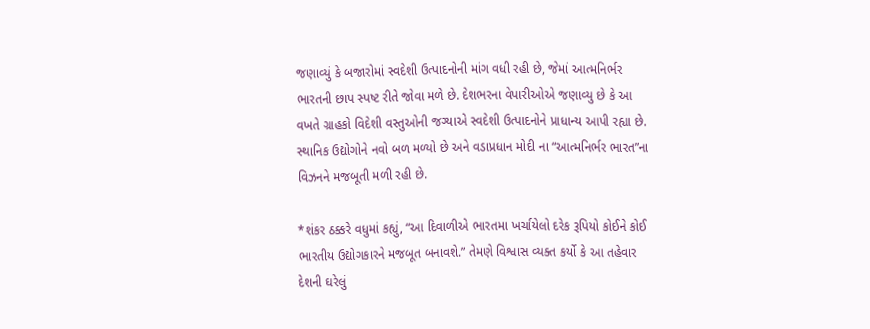જણાવ્યું કે બજારોમાં સ્વદેશી ઉત્પાદનોની માંગ વધી રહી છે, જેમાં આત્મનિર્ભર ભારતની છાપ સ્પષ્ટ રીતે જોવા મળે છે. દેશભરના વેપારીઓએ જણાવ્યુ છે કે આ વખતે ગ્રાહકો વિદેશી વસ્તુઓની જગ્યાએ સ્વદેશી ઉત્પાદનોને પ્રાધાન્ય આપી રહ્યા છે. સ્થાનિક ઉદ્યોગોને નવો બળ મળ્યો છે અને વડાપ્રધાન મોદી ના “આત્મનિર્ભર ભારત”ના વિઝનને મજબૂતી મળી રહી છે.

*શંકર ઠક્કરે વધુમાં કહ્યું, “આ દિવાળીએ ભારતમા ખર્ચાયેલો દરેક રૂપિયો કોઈને કોઈ ભારતીય ઉદ્યોગકારને મજબૂત બનાવશે.” તેમણે વિશ્વાસ વ્યક્ત કર્યો કે આ તહેવાર દેશની ઘરેલું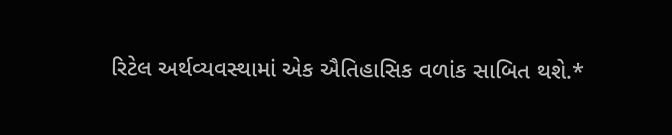રિટેલ અર્થવ્યવસ્થામાં એક ઐતિહાસિક વળાંક સાબિત થશે.*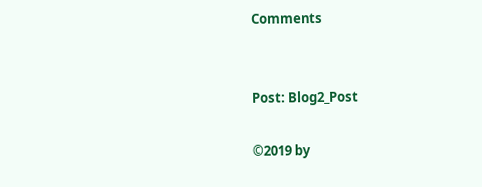Comments


Post: Blog2_Post

©2019 by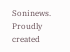Soninews. Proudly created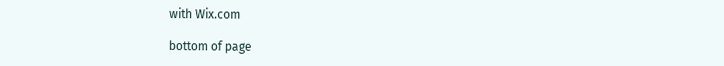with Wix.com

bottom of page